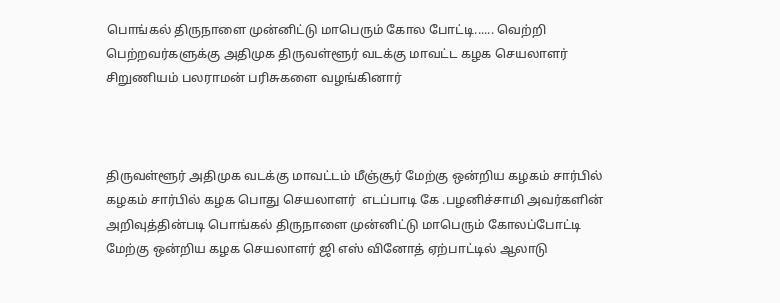பொங்கல் திருநாளை முன்னிட்டு மாபெரும் கோல போட்டி...... வெற்றி பெற்றவர்களுக்கு அதிமுக திருவள்ளூர் வடக்கு மாவட்ட கழக செயலாளர் சிறுணியம் பலராமன் பரிசுகளை வழங்கினார்



திருவள்ளூர் அதிமுக வடக்கு மாவட்டம் மீஞ்சூர் மேற்கு ஒன்றிய கழகம் சார்பில் கழகம் சார்பில் கழக பொது செயலாளர்  எடப்பாடி கே .பழனிச்சாமி அவர்களின் அறிவுத்தின்படி பொங்கல் திருநாளை முன்னிட்டு மாபெரும் கோலப்போட்டி மேற்கு ஒன்றிய கழக செயலாளர் ஜி எஸ் வினோத் ஏற்பாட்டில் ஆலாடு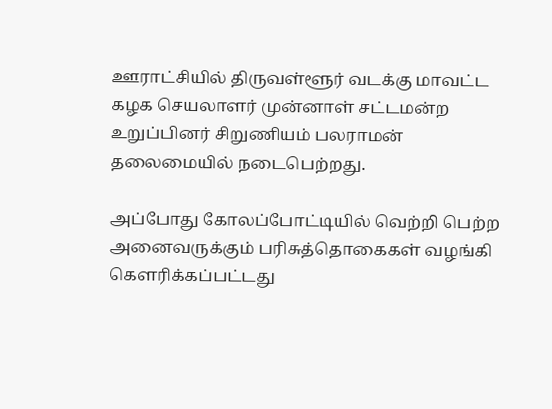ஊராட்சியில் திருவள்ளூர் வடக்கு மாவட்ட கழக செயலாளர் முன்னாள் சட்டமன்ற உறுப்பினர் சிறுணியம் பலராமன் தலைமையில் நடைபெற்றது.

அப்போது கோலப்போட்டியில் வெற்றி பெற்ற அனைவருக்கும் பரிசுத்தொகைகள் வழங்கி கௌரிக்கப்பட்டது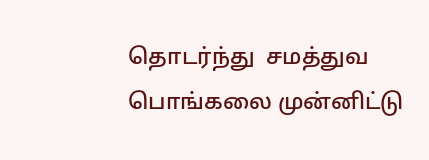தொடர்ந்து  சமத்துவ பொங்கலை முன்னிட்டு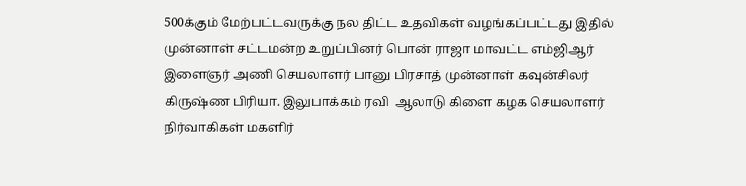500க்கும் மேற்பட்டவருக்கு நல திட்ட உதவிகள் வழங்கப்பட்டது இதில் முன்னாள் சட்டமன்ற உறுப்பினர் பொன் ராஜா மாவட்ட எம்ஜிஆர் இளைஞர் அணி செயலாளர் பானு பிரசாத் முன்னாள் கவுன்சிலர் கிருஷ்ண பிரியா. இலுபாக்கம் ரவி  ஆலாடு கிளை கழக செயலாளர் நிர்வாகிகள் மகளிர்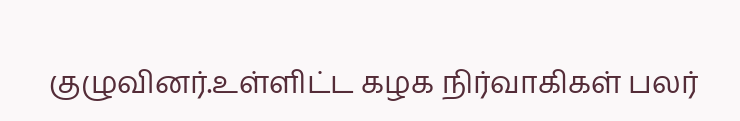குழுவினர்.உள்ளிட்ட கழக நிர்வாகிகள் பலர்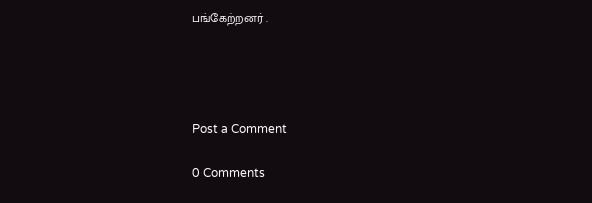பங்கேற்றனர் .




Post a Comment

0 Comments